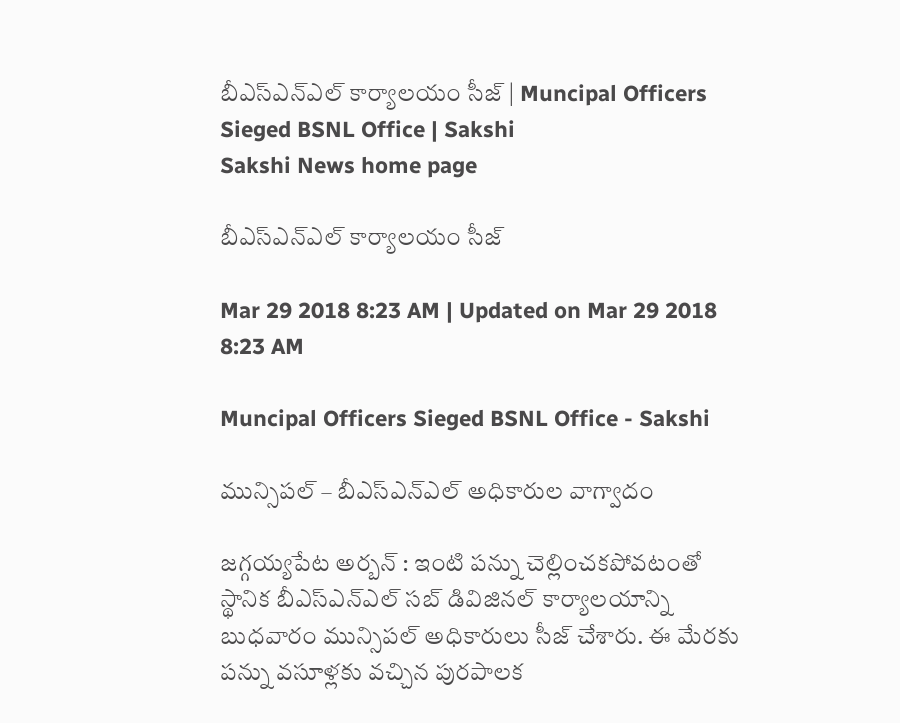బీఎస్‌ఎన్‌ఎల్‌ కార్యాలయం సీజ్‌ | Muncipal Officers Sieged BSNL Office | Sakshi
Sakshi News home page

బీఎస్‌ఎన్‌ఎల్‌ కార్యాలయం సీజ్‌

Mar 29 2018 8:23 AM | Updated on Mar 29 2018 8:23 AM

Muncipal Officers Sieged BSNL Office - Sakshi

మున్సిపల్‌ – బీఎస్‌ఎన్‌ఎల్‌ అధికారుల వాగ్వాదం

జగ్గయ్యపేట అర్బన్‌ : ఇంటి పన్ను చెల్లించకపోవటంతో స్థానిక బీఎస్‌ఎన్‌ఎల్‌ సబ్‌ డివిజినల్‌ కార్యాలయాన్ని బుధవారం మున్సిపల్‌ అధికారులు సీజ్‌ చేశారు. ఈ మేరకు పన్ను వసూళ్లకు వచ్చిన పురపాలక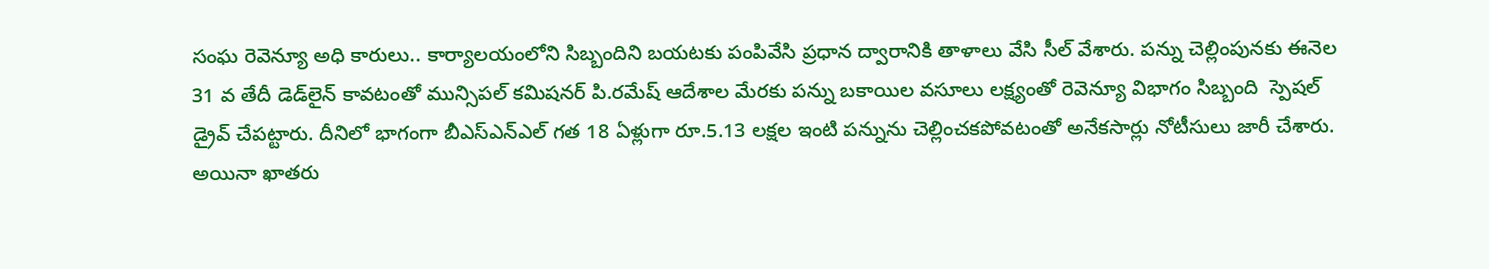సంఘ రెవెన్యూ అధి కారులు.. కార్యాలయంలోని సిబ్బందిని బయటకు పంపివేసి ప్రధాన ద్వారానికి తాళాలు వేసి సీల్‌ వేశారు. పన్ను చెల్లింపునకు ఈనెల 31 వ తేదీ డెడ్‌లైన్‌ కావటంతో మున్సిపల్‌ కమిషనర్‌ పి.రమేష్‌ ఆదేశాల మేరకు పన్ను బకాయిల వసూలు లక్ష్యంతో రెవెన్యూ విభాగం సిబ్బంది  స్పెషల్‌ డ్రైవ్‌ చేపట్టారు. దీనిలో భాగంగా బీఎస్‌ఎన్‌ఎల్‌ గత 18 ఏళ్లుగా రూ.5.13 లక్షల ఇంటి పన్నును చెల్లించకపోవటంతో అనేకసార్లు నోటీసులు జారీ చేశారు. అయినా ఖాతరు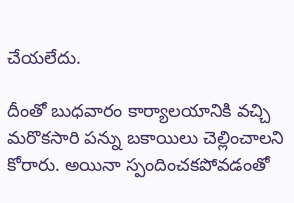చేయలేదు.

దీంతో బుధవారం కార్యాలయానికి వచ్చి మరొకసారి పన్ను బకాయిలు చెల్లించాలని కోరారు. అయినా స్పందించకపోవడంతో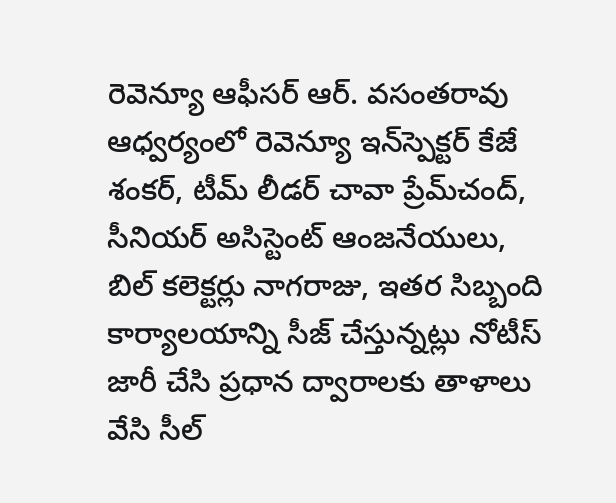రెవెన్యూ ఆఫీసర్‌ ఆర్‌. వసంతరావు ఆధ్వర్యంలో రెవెన్యూ ఇన్‌స్పెక్టర్‌ కేజే శంకర్, టీమ్‌ లీడర్‌ చావా ప్రేమ్‌చంద్, సీనియర్‌ అసిస్టెంట్‌ ఆంజనేయులు, బిల్‌ కలెక్టర్లు నాగరాజు, ఇతర సిబ్బంది కార్యాలయాన్ని సీజ్‌ చేస్తున్నట్లు నోటీస్‌ జారీ చేసి ప్రధాన ద్వారాలకు తాళాలు వేసి సీల్‌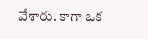వేశారు. కాగా ఒక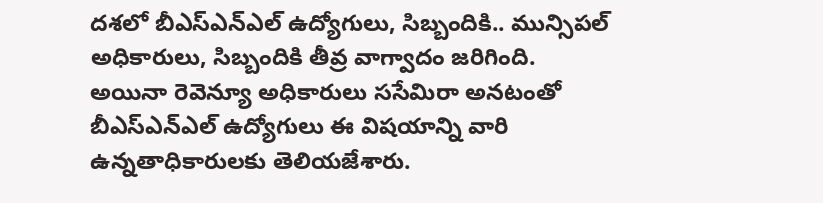దశలో బీఎస్‌ఎన్‌ఎల్‌ ఉద్యోగులు, సిబ్బందికి.. మున్సిపల్‌ అధికారులు, సిబ్బందికి తీవ్ర వాగ్వాదం జరిగింది. అయినా రెవెన్యూ అధికారులు ససేమిరా అనటంతో బీఎస్‌ఎన్‌ఎల్‌ ఉద్యోగులు ఈ విషయాన్ని వారి ఉన్నతాధికారులకు తెలియజేశారు.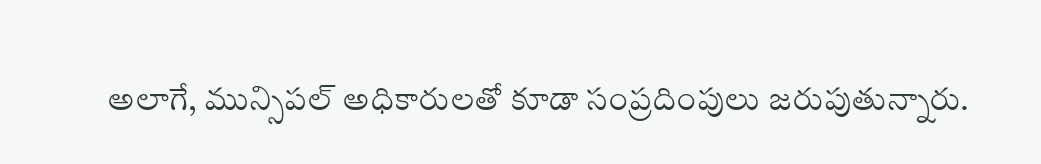అలాగే, మున్సిపల్‌ అధికారులతో కూడా సంప్రదింపులు జరుపుతున్నారు.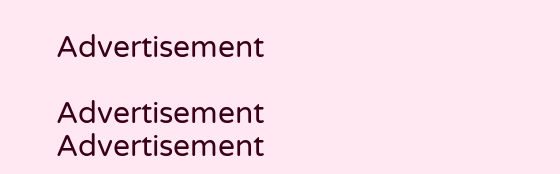Advertisement

Advertisement
Advertisement